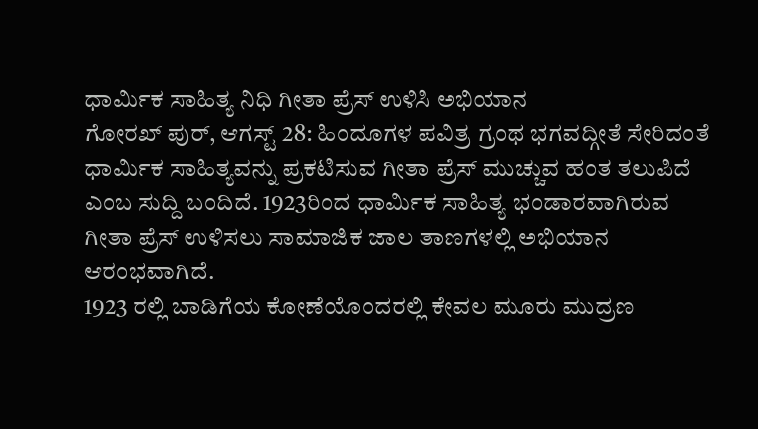ಧಾರ್ಮಿಕ ಸಾಹಿತ್ಯ ನಿಧಿ ಗೀತಾ ಪ್ರೆಸ್ ಉಳಿಸಿ ಅಭಿಯಾನ
ಗೋರಖ್ ಪುರ್, ಆಗಸ್ಟ್ 28: ಹಿಂದೂಗಳ ಪವಿತ್ರ ಗ್ರಂಥ ಭಗವದ್ಗೀತೆ ಸೇರಿದಂತೆ ಧಾರ್ಮಿಕ ಸಾಹಿತ್ಯವನ್ನು ಪ್ರಕಟಿಸುವ ಗೀತಾ ಪ್ರೆಸ್ ಮುಚ್ಚುವ ಹಂತ ತಲುಪಿದೆ ಎಂಬ ಸುದ್ದಿ ಬಂದಿದೆ. 1923ರಿಂದ ಧಾರ್ಮಿಕ ಸಾಹಿತ್ಯ ಭಂಡಾರವಾಗಿರುವ ಗೀತಾ ಪ್ರೆಸ್ ಉಳಿಸಲು ಸಾಮಾಜಿಕ ಜಾಲ ತಾಣಗಳಲ್ಲಿ ಅಭಿಯಾನ ಆರಂಭವಾಗಿದೆ.
1923 ರಲ್ಲಿ ಬಾಡಿಗೆಯ ಕೋಣೆಯೊಂದರಲ್ಲಿ ಕೇವಲ ಮೂರು ಮುದ್ರಣ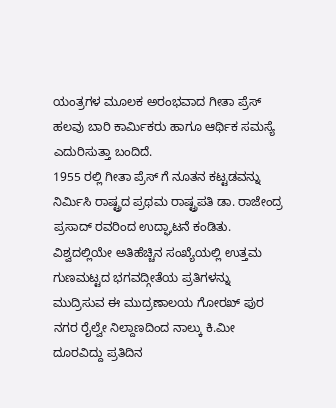ಯಂತ್ರಗಳ ಮೂಲಕ ಅರಂಭವಾದ ಗೀತಾ ಪ್ರೆಸ್ ಹಲವು ಬಾರಿ ಕಾರ್ಮಿಕರು ಹಾಗೂ ಆರ್ಥಿಕ ಸಮಸ್ಯೆ ಎದುರಿಸುತ್ತಾ ಬಂದಿದೆ.
1955 ರಲ್ಲಿ ಗೀತಾ ಪ್ರೆಸ್ ಗೆ ನೂತನ ಕಟ್ಟಡವನ್ನು ನಿರ್ಮಿಸಿ ರಾಷ್ಟ್ರದ ಪ್ರಥಮ ರಾಷ್ಟ್ರಪತಿ ಡಾ. ರಾಜೇಂದ್ರ ಪ್ರಸಾದ್ ರವರಿಂದ ಉದ್ಘಾಟನೆ ಕಂಡಿತು. ವಿಶ್ವದಲ್ಲಿಯೇ ಅತಿಹೆಚ್ಚಿನ ಸಂಖ್ಯೆಯಲ್ಲಿ ಉತ್ತಮ ಗುಣಮಟ್ಟದ ಭಗವದ್ಗೀತೆಯ ಪ್ರತಿಗಳನ್ನು ಮುದ್ರಿಸುವ ಈ ಮುದ್ರಣಾಲಯ ಗೋರಖ್ ಪುರ ನಗರ ರೈಲ್ವೇ ನಿಲ್ದಾಣದಿಂದ ನಾಲ್ಕು ಕಿ.ಮೀ ದೂರವಿದ್ದು ಪ್ರತಿದಿನ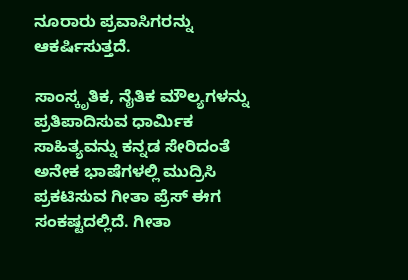ನೂರಾರು ಪ್ರವಾಸಿಗರನ್ನು ಆಕರ್ಷಿಸುತ್ತದೆ.

ಸಾಂಸ್ಕೃತಿಕ, ನೈತಿಕ ಮೌಲ್ಯಗಳನ್ನು ಪ್ರತಿಪಾದಿಸುವ ಧಾರ್ಮಿಕ ಸಾಹಿತ್ಯವನ್ನು ಕನ್ನಡ ಸೇರಿದಂತೆ ಅನೇಕ ಭಾಷೆಗಳಲ್ಲಿ ಮುದ್ರಿಸಿ ಪ್ರಕಟಿಸುವ ಗೀತಾ ಪ್ರೆಸ್ ಈಗ ಸಂಕಷ್ಟದಲ್ಲಿದೆ. ಗೀತಾ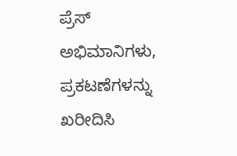ಪ್ರೆಸ್ ಅಭಿಮಾನಿಗಳು, ಪ್ರಕಟಣೆಗಳನ್ನು ಖರೀದಿಸಿ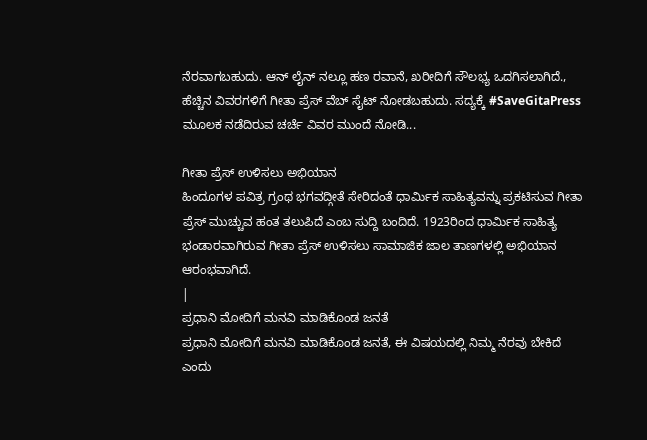ನೆರವಾಗಬಹುದು. ಆನ್ ಲೈನ್ ನಲ್ಲೂ ಹಣ ರವಾನೆ, ಖರೀದಿಗೆ ಸೌಲಭ್ಯ ಒದಗಿಸಲಾಗಿದೆ., ಹೆಚ್ಚಿನ ವಿವರಗಳಿಗೆ ಗೀತಾ ಪ್ರೆಸ್ ವೆಬ್ ಸೈಟ್ ನೋಡಬಹುದು. ಸದ್ಯಕ್ಕೆ #SaveGitaPress ಮೂಲಕ ನಡೆದಿರುವ ಚರ್ಚೆ ವಿವರ ಮುಂದೆ ನೋಡಿ...

ಗೀತಾ ಪ್ರೆಸ್ ಉಳಿಸಲು ಅಭಿಯಾನ
ಹಿಂದೂಗಳ ಪವಿತ್ರ ಗ್ರಂಥ ಭಗವದ್ಗೀತೆ ಸೇರಿದಂತೆ ಧಾರ್ಮಿಕ ಸಾಹಿತ್ಯವನ್ನು ಪ್ರಕಟಿಸುವ ಗೀತಾ ಪ್ರೆಸ್ ಮುಚ್ಚುವ ಹಂತ ತಲುಪಿದೆ ಎಂಬ ಸುದ್ದಿ ಬಂದಿದೆ. 1923ರಿಂದ ಧಾರ್ಮಿಕ ಸಾಹಿತ್ಯ ಭಂಡಾರವಾಗಿರುವ ಗೀತಾ ಪ್ರೆಸ್ ಉಳಿಸಲು ಸಾಮಾಜಿಕ ಜಾಲ ತಾಣಗಳಲ್ಲಿ ಅಭಿಯಾನ ಆರಂಭವಾಗಿದೆ.
|
ಪ್ರಧಾನಿ ಮೋದಿಗೆ ಮನವಿ ಮಾಡಿಕೊಂಡ ಜನತೆ
ಪ್ರಧಾನಿ ಮೋದಿಗೆ ಮನವಿ ಮಾಡಿಕೊಂಡ ಜನತೆ, ಈ ವಿಷಯದಲ್ಲಿ ನಿಮ್ಮ ನೆರವು ಬೇಕಿದೆ ಎಂದು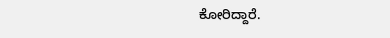ಕೋರಿದ್ದಾರೆ.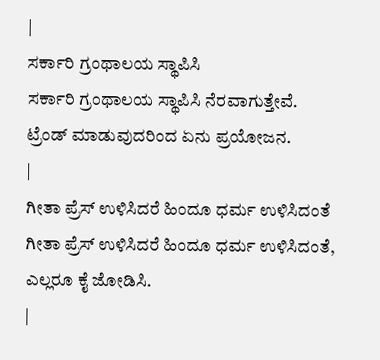|
ಸರ್ಕಾರಿ ಗ್ರಂಥಾಲಯ ಸ್ಥಾಪಿಸಿ
ಸರ್ಕಾರಿ ಗ್ರಂಥಾಲಯ ಸ್ಥಾಪಿಸಿ ನೆರವಾಗುತ್ತೇವೆ. ಟ್ರೆಂಡ್ ಮಾಡುವುದರಿಂದ ಏನು ಪ್ರಯೋಜನ.
|
ಗೀತಾ ಪ್ರೆಸ್ ಉಳಿಸಿದರೆ ಹಿಂದೂ ಧರ್ಮ ಉಳಿಸಿದಂತೆ
ಗೀತಾ ಪ್ರೆಸ್ ಉಳಿಸಿದರೆ ಹಿಂದೂ ಧರ್ಮ ಉಳಿಸಿದಂತೆ, ಎಲ್ಲರೂ ಕೈ ಜೋಡಿಸಿ.
|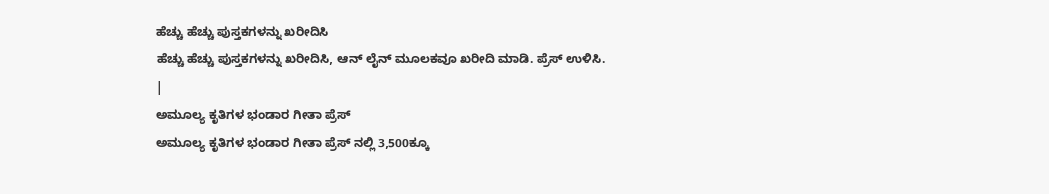ಹೆಚ್ಚು ಹೆಚ್ಚು ಪುಸ್ತಕಗಳನ್ನು ಖರೀದಿಸಿ
ಹೆಚ್ಚು ಹೆಚ್ಚು ಪುಸ್ತಕಗಳನ್ನು ಖರೀದಿಸಿ, ಆನ್ ಲೈನ್ ಮೂಲಕವೂ ಖರೀದಿ ಮಾಡಿ. ಪ್ರೆಸ್ ಉಳಿಸಿ.
|
ಅಮೂಲ್ಯ ಕೃತಿಗಳ ಭಂಡಾರ ಗೀತಾ ಪ್ರೆಸ್
ಅಮೂಲ್ಯ ಕೃತಿಗಳ ಭಂಡಾರ ಗೀತಾ ಪ್ರೆಸ್ ನಲ್ಲಿ 3,500ಕ್ಕೂ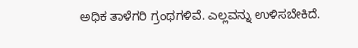ಅಧಿಕ ತಾಳೆಗರಿ ಗ್ರಂಥಗಳಿವೆ. ಎಲ್ಲವನ್ನು ಉಳಿಸಬೇಕಿದೆ.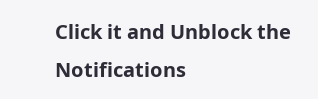Click it and Unblock the Notifications